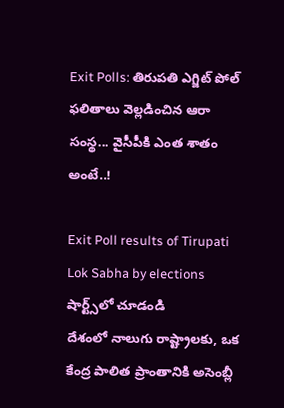Exit Polls: తిరుపతి ఎగ్జిట్ పోల్ ఫలితాలు వెల్లడించిన ఆరా సంస్థ... వైసీపీకి ఎంత శాతం అంటే..!

Exit Poll results of Tirupati Lok Sabha by elections
షార్ట్స్‌లో చూడండి
దేశంలో నాలుగు రాష్ట్రాలకు, ఒక కేంద్ర పాలిత ప్రాంతానికి అసెంబ్లీ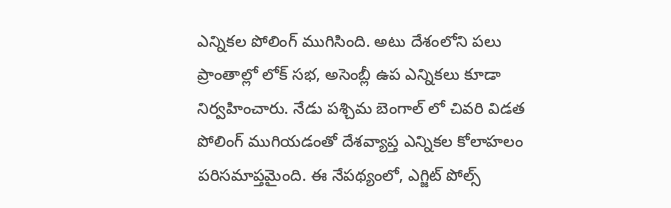ఎన్నికల పోలింగ్ ముగిసింది. అటు దేశంలోని పలు ప్రాంతాల్లో లోక్ సభ, అసెంబ్లీ ఉప ఎన్నికలు కూడా నిర్వహించారు. నేడు పశ్చిమ బెంగాల్ లో చివరి విడత పోలింగ్ ముగియడంతో దేశవ్యాప్త ఎన్నికల కోలాహలం పరిసమాప్తమైంది. ఈ నేపథ్యంలో, ఎగ్జిట్ పోల్స్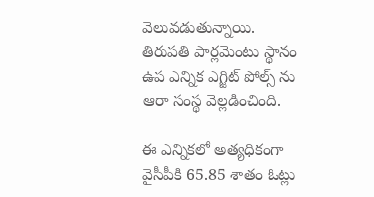వెలువడుతున్నాయి. తిరుపతి పార్లమెంటు స్థానం ఉప ఎన్నిక ఎగ్జిట్ పోల్స్ ను ఆరా సంస్థ వెల్లడించింది.

ఈ ఎన్నికలో అత్యధికంగా వైసీపీకి 65.85 శాతం ఓట్లు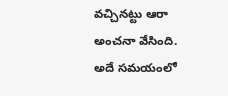వచ్చినట్టు ఆరా అంచనా వేసింది. అదే సమయంలో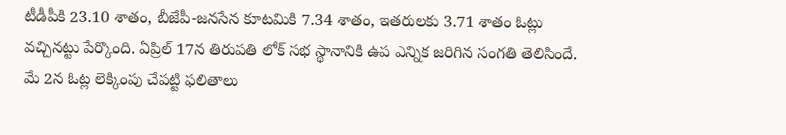టీడీపీకి 23.10 శాతం, బీజేపీ-జనసేన కూటమికి 7.34 శాతం, ఇతరులకు 3.71 శాతం ఓట్లు వచ్చినట్టు పేర్కొంది. ఏప్రిల్ 17న తిరుపతి లోక్ సభ స్థానానికి ఉప ఎన్నిక జరిగిన సంగతి తెలిసిందే. మే 2న ఓట్ల లెక్కింపు చేపట్టి ఫలితాలు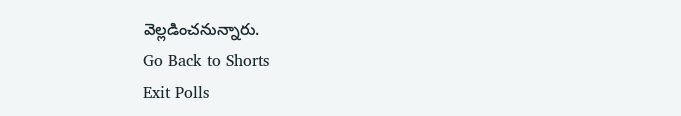వెల్లడించనున్నారు.
Go Back to Shorts
Exit Polls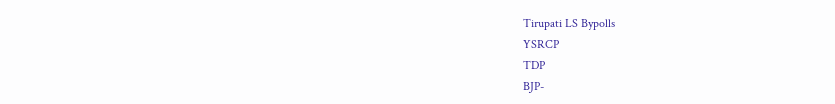Tirupati LS Bypolls
YSRCP
TDP
BJP-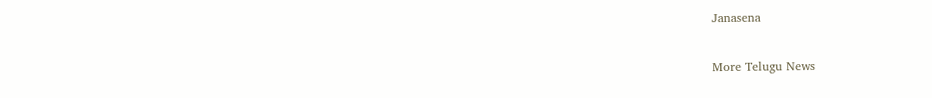Janasena

More Telugu News